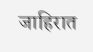जाहिरात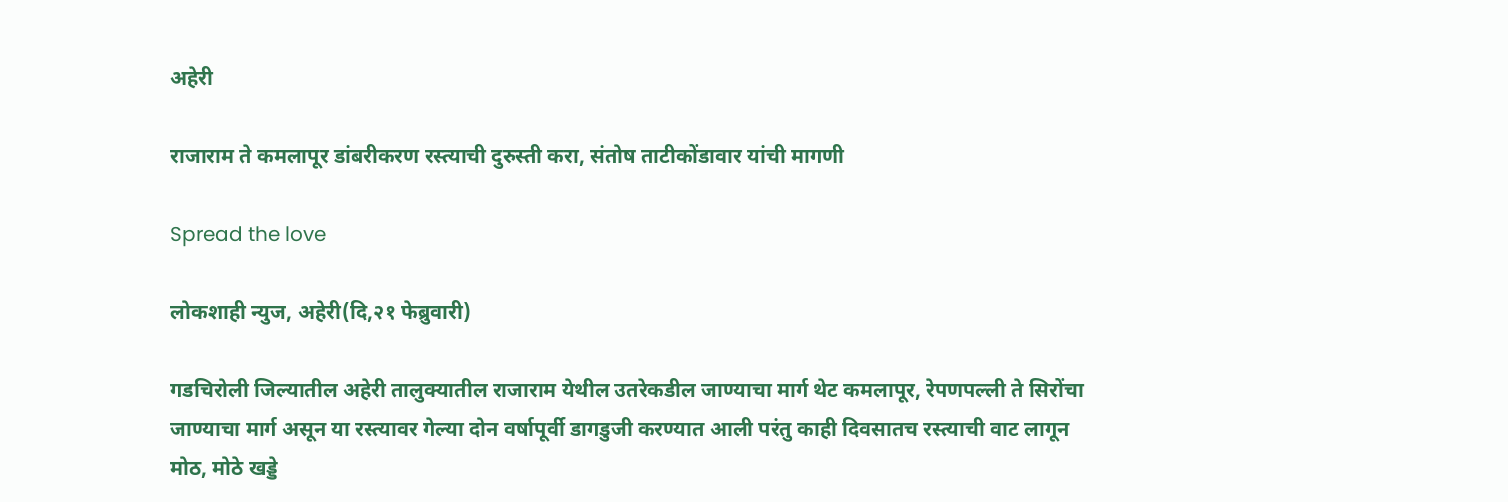अहेरी

राजाराम ते कमलापूर डांबरीकरण रस्त्याची दुरुस्ती करा, संतोष ताटीकोंडावार यांची मागणी

Spread the love

लोकशाही न्युज, अहेरी(दि,२१ फेब्रुवारी)

गडचिरोली जिल्यातील अहेरी तालुक्यातील राजाराम येथील उतरेकडील जाण्याचा मार्ग थेट कमलापूर, रेपणपल्ली ते सिरोंचा जाण्याचा मार्ग असून या रस्त्यावर गेल्या दोन वर्षापूर्वी डागडुजी करण्यात आली परंतु काही दिवसातच रस्त्याची वाट लागून मोठ, मोठे खड्डे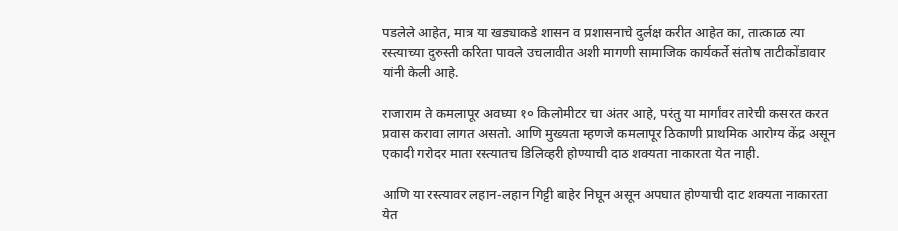पडलेले आहेत, मात्र या खड्याकडे शासन व प्रशासनाचे दुर्लक्ष करीत आहेत का, तात्काळ त्या रस्त्याच्या दुरुस्ती करिता पावले उचलावीत अशी मागणी सामाजिक कार्यकर्ते संतोष ताटीकोंडावार यांनी केली आहे.

राजाराम ते कमलापूर अवघ्या १० किलोमीटर चा अंतर आहे, परंतु या मार्गांवर तारेची कसरत करत प्रवास करावा लागत असतो. आणि मुख्यता म्हणजे कमलापूर ठिकाणी प्राथमिक आरोग्य केंद्र असून एकादी गरोदर माता रस्त्यातच डिलिव्हरी होण्याची दाठ शक्यता नाकारता येत नाही.

आणि या रस्त्यावर लहान-लहान गिट्टी बाहेर निघून असून अपघात होण्याची दाट शक्यता नाकारता येत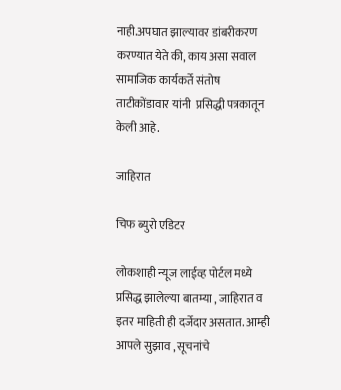नाही.अपघात झाल्यावर डांबरीकरण करण्यात येते की, काय असा सवाल सामाजिक कार्यकर्ते संतोष ताटीकोंडावार यांनी  प्रसिद्धी पत्रकातून केली आहे.

जाहिरात

चिफ ब्युरो एडिटर

लोकशाही न्यूज लाईव्ह पोर्टल मध्ये प्रसिद्ध झालेल्या बातम्या , जाहिरात व इतर माहिती ही दर्जेदार असतात. आम्ही आपले सुझाव , सूचनांचे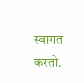स्वागत करतो.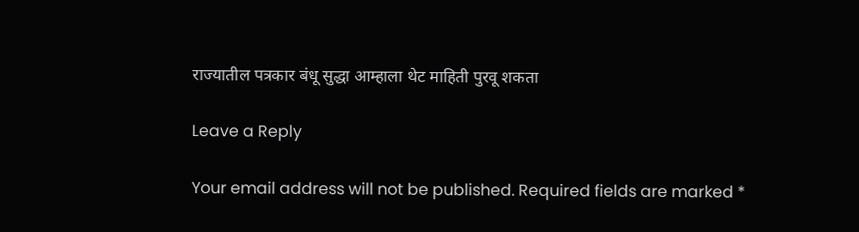राज्यातील पत्रकार बंधू सुद्धा आम्हाला थेट माहिती पुरवू शकता

Leave a Reply

Your email address will not be published. Required fields are marked *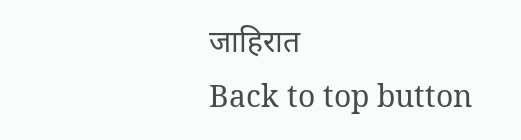जाहिरात
Back to top button